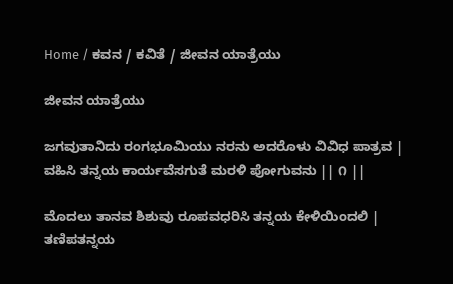Home / ಕವನ / ಕವಿತೆ / ಜೀವನ ಯಾತ್ರೆಯು

ಜೀವನ ಯಾತ್ರೆಯು

ಜಗವುತಾನಿದು ರಂಗಭೂಮಿಯು ನರನು ಅದರೊಳು ವಿವಿಧ ಪಾತ್ರವ |
ವಹಿಸಿ ತನ್ನಯ ಕಾರ್ಯವೆಸಗುತೆ ಮರಳಿ ಪೋಗುವನು || ೧ ||

ಮೊದಲು ತಾನವ ಶಿಶುವು ರೂಪವಧರಿಸಿ ತನ್ನಯ ಕೇಳಿಯಿಂದಲಿ |
ತಣಿಪತನ್ನಯ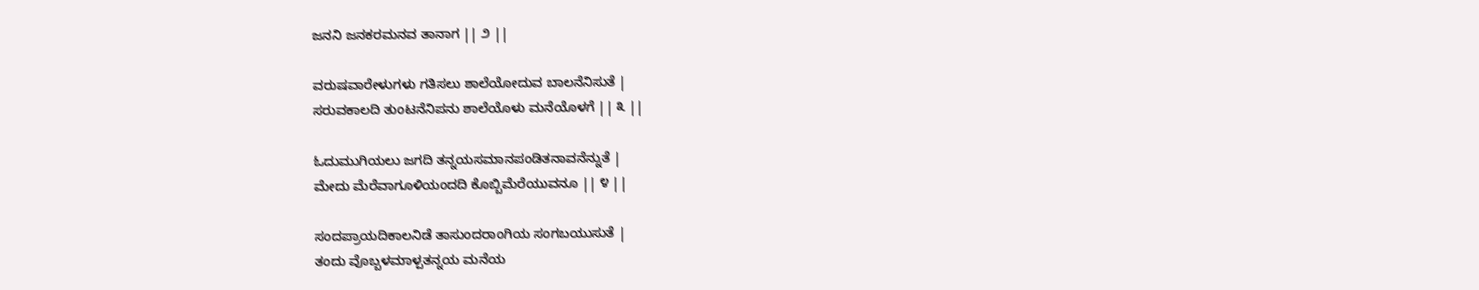ಜನನಿ ಜನಕರಮನವ ತಾನಾಗ || ೨ ||

ವರುಷವಾರೇಳುಗಳು ಗತಿಸಲು ಶಾಲೆಯೋದುವ ಬಾಲನೆನಿಸುತೆ |
ಸರುವಕಾಲದಿ ತುಂಟನೆನಿಪನು ಶಾಲೆಯೊಳು ಮನೆಯೊಳಗೆ || ೩ ||

ಓದುಮುಗಿಯಲು ಜಗದಿ ತನ್ನಯಸಮಾನಪಂಡಿತನಾವನೆನ್ನುತೆ |
ಮೇದು ಮೆರೆವಾಗೂಳಿಯಂದದಿ ಕೊಬ್ಬಿಮೆರೆಯುವನೂ || ೪ ||

ಸಂದಪ್ರಾಯದಿಕಾಲನಿಡೆ ತಾಸುಂದರಾಂಗಿಯ ಸಂಗಬಯುಸುತೆ |
ತಂದು ವೊಬ್ಬಳಮಾಳ್ಪತನ್ನಯ ಮನೆಯ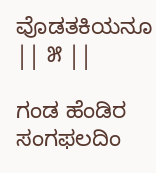ವೊಡತಕಿಯನೂ || ೫ ||

ಗಂಡ ಹೆಂಡಿರ ಸಂಗಫಲದಿಂ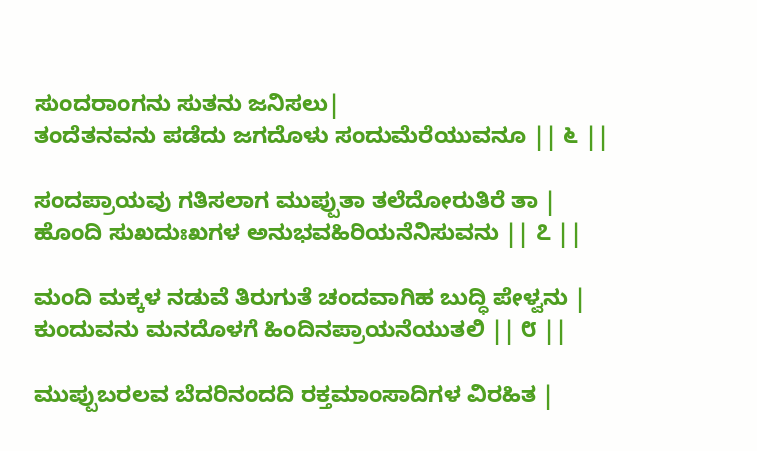ಸುಂದರಾಂಗನು ಸುತನು ಜನಿಸಲು|
ತಂದೆತನವನು ಪಡೆದು ಜಗದೊಳು ಸಂದುಮೆರೆಯುವನೂ || ೬ ||

ಸಂದಪ್ರಾಯವು ಗತಿಸಲಾಗ ಮುಪ್ಪುತಾ ತಲೆದೋರುತಿರೆ ತಾ |
ಹೊಂದಿ ಸುಖದುಃಖಗಳ ಅನುಭವಹಿರಿಯನೆನಿಸುವನು || ೭ ||

ಮಂದಿ ಮಕ್ಕಳ ನಡುವೆ ತಿರುಗುತೆ ಚಂದವಾಗಿಹ ಬುದ್ಧಿ ಪೇಳ್ವನು |
ಕುಂದುವನು ಮನದೊಳಗೆ ಹಿಂದಿನಪ್ರಾಯನೆಯುತಲಿ || ೮ ||

ಮುಪ್ಪುಬರಲವ ಬೆದರಿನಂದದಿ ರಕ್ತಮಾಂಸಾದಿಗಳ ವಿರಹಿತ |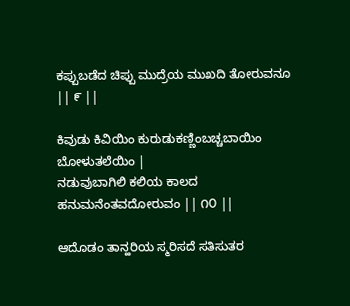ಕಪ್ಪುಬಡೆದ ಚಿಪ್ಪು ಮುದ್ರೆಯ ಮುಖದಿ ತೋರುವನೂ || ೯ ||

ಕಿವುಡು ಕಿವಿಯಿಂ ಕುರುಡುಕಣ್ಣಿಂಬಚ್ಚಬಾಯಿಂ ಬೋಳುತಲೆಯಿಂ |
ನಡುವುಬಾಗಿಲಿ ಕಲಿಯ ಕಾಲದ ಹನುಮನೆಂತವದೋರುವಂ || ೧೦ ||

ಆದೊಡಂ ತಾನ್ಹರಿಯ ಸ್ಮರಿಸದೆ ಸತಿಸುತರ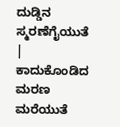ದುಡ್ಡಿನ ಸ್ಮರಣೆಗೈಯುತೆ |
ಕಾದುಕೊಂಡಿದ ಮರಣ ಮರೆಯುತೆ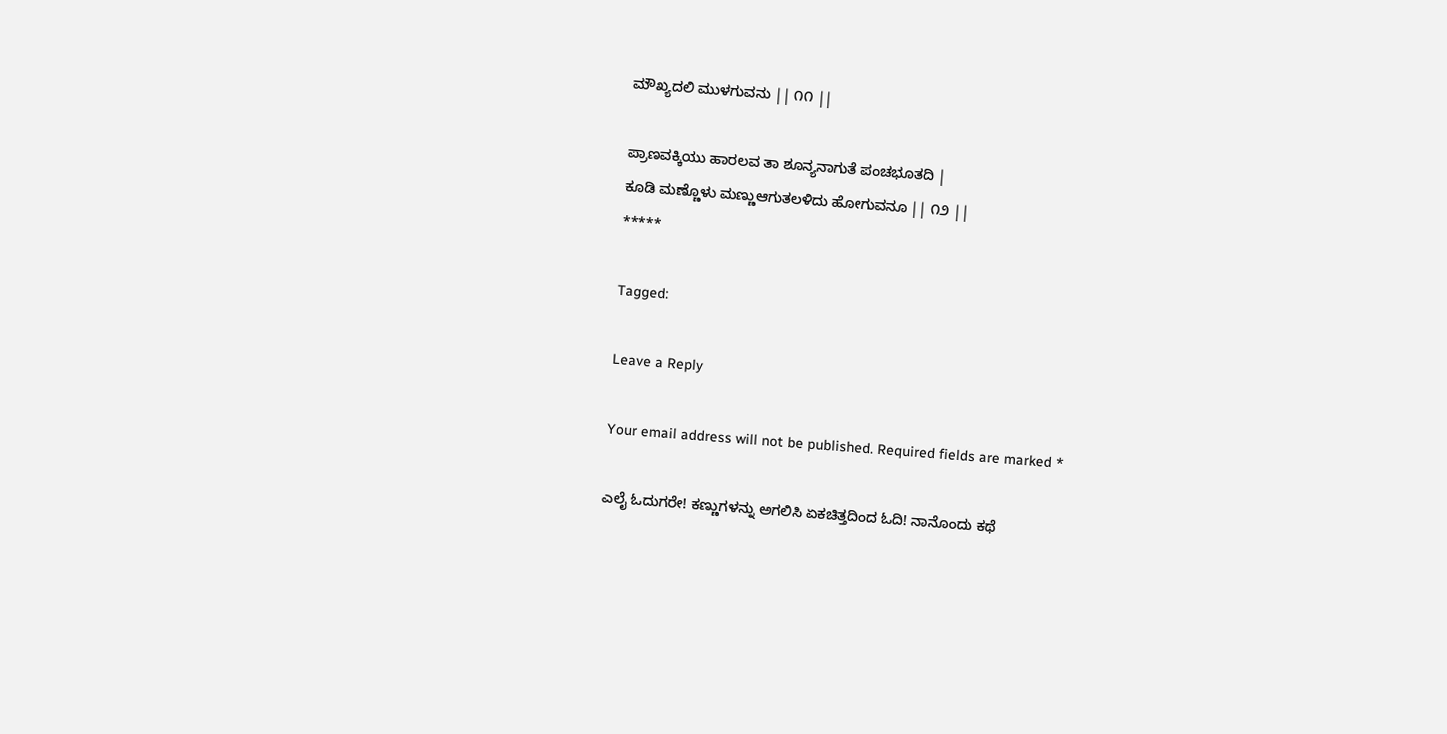ಮೌಖ್ಯದಲಿ ಮುಳಗುವನು || ೧೧ ||

ಪ್ರಾಣವಕ್ಕಿಯು ಹಾರಲವ ತಾ ಶೂನ್ಯನಾಗುತೆ ಪಂಚಭೂತದಿ |
ಕೂಡಿ ಮಣ್ಣೊಳು ಮಣ್ಣುಆಗುತಲಳಿದು ಹೋಗುವನೂ || ೧೨ ||
*****

Tagged:

Leave a Reply

Your email address will not be published. Required fields are marked *

ಎಲೈ ಓದುಗರೇ! ಕಣ್ಣುಗಳನ್ನು ಅಗಲಿಸಿ ಏಕಚಿತ್ತದಿಂದ ಓದಿ! ನಾನೊಂದು ಕಥೆ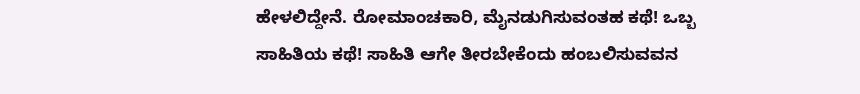ಹೇಳಲಿದ್ದೇನೆ. ರೋಮಾಂಚಕಾರಿ, ಮೈನಡುಗಿಸುವಂತಹ ಕಥೆ! ಒಬ್ಬ ಸಾಹಿತಿಯ ಕಥೆ! ಸಾಹಿತಿ ಆಗೇ ತೀರಬೇಕೆಂದು ಹಂಬಲಿಸುವವನ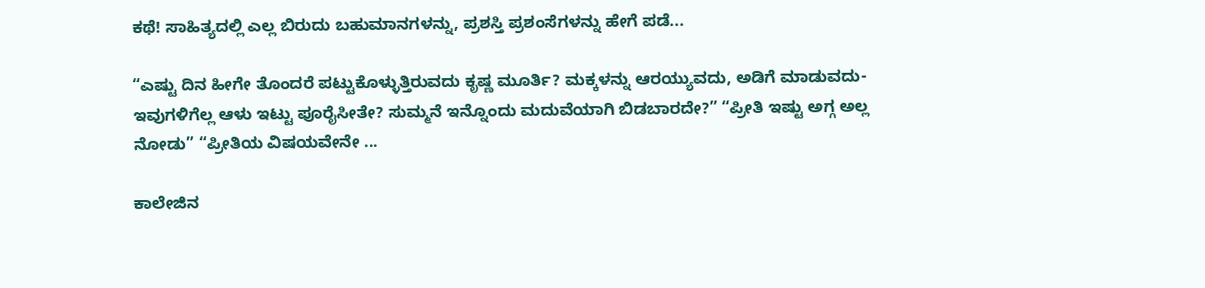ಕಥೆ! ಸಾಹಿತ್ಯದಲ್ಲಿ ಎಲ್ಲ ಬಿರುದು ಬಹುಮಾನಗಳನ್ನು, ಪ್ರಶಸ್ತಿ ಪ್ರಶಂಸೆಗಳನ್ನು ಹೇಗೆ ಪಡೆ...

“ಎಷ್ಟು ದಿನ ಹೀಗೇ ತೊಂದರೆ ಪಟ್ಟುಕೊಳ್ಳುತ್ತಿರುವದು ಕೃಷ್ಣ ಮೂರ್ತಿ? ಮಕ್ಕಳನ್ನು ಆರಯ್ಯುವದು, ಅಡಿಗೆ ಮಾಡುವದು- ಇವುಗಳಿಗೆಲ್ಲ ಆಳು ಇಟ್ಟು ಪೂರೈಸೀತೇ? ಸುಮ್ಮನೆ ಇನ್ನೊಂದು ಮದುವೆಯಾಗಿ ಬಿಡಬಾರದೇ?” “ಪ್ರೀತಿ ಇಷ್ಟು ಅಗ್ಗ ಅಲ್ಲ ನೋಡು” “ಪ್ರೀತಿಯ ವಿಷಯವೇನೇ ...

ಕಾಲೇಜಿನ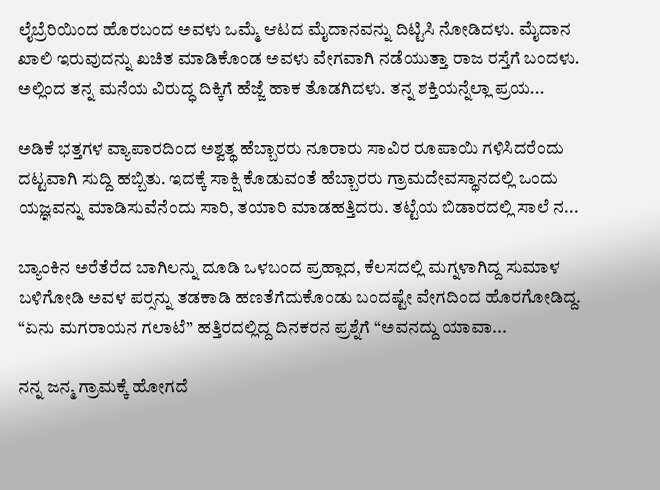ಲೈಬ್ರೆರಿಯಿಂದ ಹೊರಬಂದ ಅವಳು ಒಮ್ಮೆ ಆಟದ ಮೈದಾನವನ್ನು ದಿಟ್ಟಿಸಿ ನೋಡಿದಳು. ಮೈದಾನ ಖಾಲಿ ಇರುವುದನ್ನು ಖಚಿತ ಮಾಡಿಕೊಂಡ ಅವಳು ವೇಗವಾಗಿ ನಡೆಯುತ್ತಾ ರಾಜ ರಸ್ತೆಗೆ ಬಂದಳು. ಅಲ್ಲಿಂದ ತನ್ನ ಮನೆಯ ವಿರುದ್ಧ ದಿಕ್ಕಿಗೆ ಹೆಜ್ಜೆ ಹಾಕ ತೊಡಗಿದಳು. ತನ್ನ ಶಕ್ತಿಯನ್ನೆಲ್ಲಾ ಪ್ರಯ...

ಅಡಿಕೆ ಭತ್ತಗಳ ವ್ಯಾಪಾರದಿಂದ ಅಶ್ವತ್ಥ ಹೆಬ್ಬಾರರು ನೂರಾರು ಸಾವಿರ ರೂಪಾಯಿ ಗಳಿಸಿದರೆಂದು ದಟ್ಟವಾಗಿ ಸುದ್ದಿ ಹಬ್ಬಿತು. ಇದಕ್ಕೆ ಸಾಕ್ಷಿ ಕೊಡುವಂತೆ ಹೆಬ್ಬಾರರು ಗ್ರಾಮದೇವಸ್ಥಾನದಲ್ಲಿ ಒಂದು ಯಜ್ಞವನ್ನು ಮಾಡಿಸುವೆನೆಂದು ಸಾರಿ, ತಯಾರಿ ಮಾಡಹತ್ತಿದರು. ತಟ್ಟೆಯ ಬಿಡಾರದಲ್ಲಿ ಸಾಲೆ ನ...

ಬ್ಯಾಂಕಿನ ಅರೆತೆರೆದ ಬಾಗಿಲನ್ನು ದೂಡಿ ಒಳಬಂದ ಪ್ರಹ್ಲಾದ, ಕೆಲಸದಲ್ಲಿ ಮಗ್ನಳಾಗಿದ್ದ ಸುಮಾಳ ಬಳಿಗೋಡಿ ಅವಳ ಪರ್‍ಸನ್ನು ತಡಕಾಡಿ ಹಣತೆಗೆದುಕೊಂಡು ಬಂದಷ್ಟೇ ವೇಗದಿಂದ ಹೊರಗೋಡಿದ್ದ. “ಏನು ಮಗರಾಯನ ಗಲಾಟೆ” ಹತ್ತಿರದಲ್ಲಿದ್ದ ದಿನಕರನ ಪ್ರಶ್ನೆಗೆ “ಅವನದ್ದು ಯಾವಾ...

ನನ್ನ ಜನ್ಮ ಗ್ರಾಮಕ್ಕೆ ಹೋಗದೆ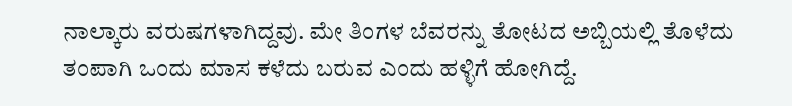ನಾಲ್ಕಾರು ವರುಷಗಳಾಗಿದ್ದವು. ಮೇ ತಿಂಗಳ ಬೆವರನ್ನು ತೋಟದ ಅಬ್ಬಿಯಲ್ಲಿ ತೊಳೆದು ತಂಪಾಗಿ ಒಂದು ಮಾಸ ಕಳೆದು ಬರುವ ಎಂದು ಹಳ್ಳಿಗೆ ಹೋಗಿದ್ದೆ.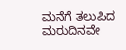ಮನೆಗೆ ತಲುಪಿದ ಮರುದಿನವೇ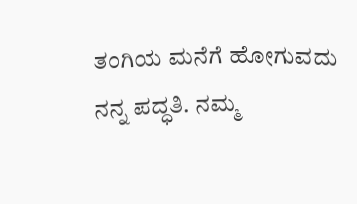ತಂಗಿಯ ಮನೆಗೆ ಹೋಗುವದು ನನ್ನ ಪದ್ಧತಿ. ನಮ್ಮ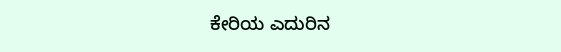ಕೇರಿಯ ಎದುರಿನ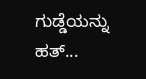ಗುಡ್ಡೆಯನ್ನು ಹತ್...